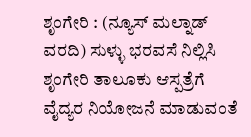ಶೃಂಗೇರಿ : (ನ್ಯೂಸ್ ಮಲ್ನಾಡ್ ವರದಿ) ಸುಳ್ಳು ಭರವಸೆ ನಿಲ್ಲಿಸಿ ಶೃಂಗೇರಿ ತಾಲೂಕು ಆಸ್ಪತ್ರೆಗೆ ವೈದ್ಯರ ನಿಯೋಜನೆ ಮಾಡುವಂತೆ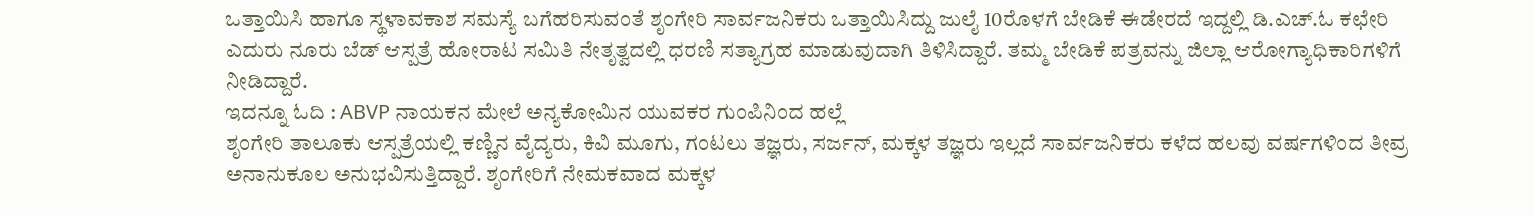ಒತ್ತಾಯಿಸಿ ಹಾಗೂ ಸ್ಥಳಾವಕಾಶ ಸಮಸ್ಯೆ ಬಗೆಹರಿಸುವಂತೆ ಶೃಂಗೇರಿ ಸಾರ್ವಜನಿಕರು ಒತ್ತಾಯಿಸಿದ್ದು ಜುಲೈ 10ರೊಳಗೆ ಬೇಡಿಕೆ ಈಡೇರದೆ ಇದ್ದಲ್ಲಿ ಡಿ.ಎಚ್.ಓ ಕಛೇರಿ ಎದುರು ನೂರು ಬೆಡ್ ಆಸ್ಪತ್ರೆ ಹೋರಾಟ ಸಮಿತಿ ನೇತೃತ್ವದಲ್ಲಿ ಧರಣಿ ಸತ್ಯಾಗ್ರಹ ಮಾಡುವುದಾಗಿ ತಿಳಿಸಿದ್ದಾರೆ. ತಮ್ಮ ಬೇಡಿಕೆ ಪತ್ರವನ್ನು ಜಿಲ್ಲಾ ಆರೋಗ್ಯಾಧಿಕಾರಿಗಳಿಗೆ ನೀಡಿದ್ದಾರೆ.
ಇದನ್ನೂ ಓದಿ : ABVP ನಾಯಕನ ಮೇಲೆ ಅನ್ಯಕೋಮಿನ ಯುವಕರ ಗುಂಪಿನಿಂದ ಹಲ್ಲೆ
ಶೃಂಗೇರಿ ತಾಲೂಕು ಆಸ್ಪತ್ರೆಯಲ್ಲಿ ಕಣ್ಣಿನ ವೈದ್ಯರು, ಕಿವಿ ಮೂಗು, ಗಂಟಲು ತಜ್ಞರು, ಸರ್ಜನ್, ಮಕ್ಕಳ ತಜ್ಞರು ಇಲ್ಲದೆ ಸಾರ್ವಜನಿಕರು ಕಳೆದ ಹಲವು ವರ್ಷಗಳಿಂದ ತೀವ್ರ ಅನಾನುಕೂಲ ಅನುಭವಿಸುತ್ತಿದ್ದಾರೆ. ಶೃಂಗೇರಿಗೆ ನೇಮಕವಾದ ಮಕ್ಕಳ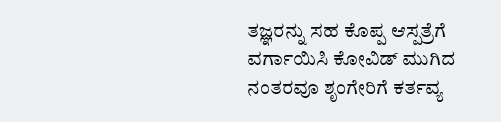ತಜ್ಞರನ್ನು ಸಹ ಕೊಪ್ಪ ಆಸ್ಪತ್ರೆಗೆ ವರ್ಗಾಯಿಸಿ ಕೋವಿಡ್ ಮುಗಿದ ನಂತರವೂ ಶೃಂಗೇರಿಗೆ ಕರ್ತವ್ಯ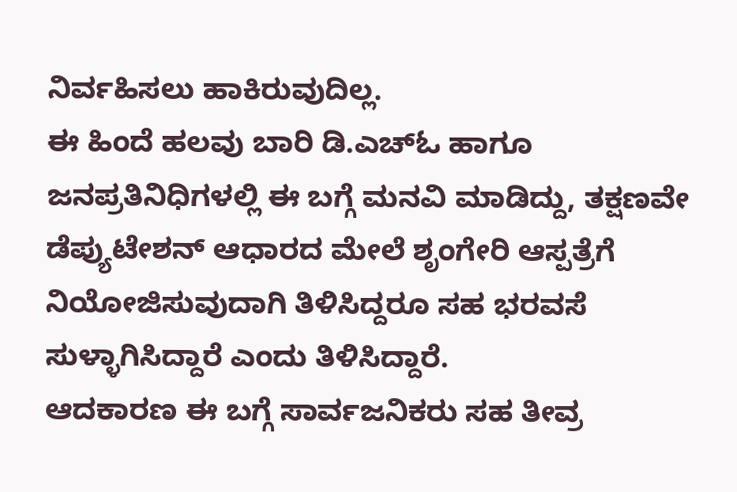ನಿರ್ವಹಿಸಲು ಹಾಕಿರುವುದಿಲ್ಲ.
ಈ ಹಿಂದೆ ಹಲವು ಬಾರಿ ಡಿ.ಎಚ್ಓ ಹಾಗೂ ಜನಪ್ರತಿನಿಧಿಗಳಲ್ಲಿ ಈ ಬಗ್ಗೆ ಮನವಿ ಮಾಡಿದ್ದು, ತಕ್ಷಣವೇ ಡೆಪ್ಯುಟೇಶನ್ ಆಧಾರದ ಮೇಲೆ ಶೃಂಗೇರಿ ಆಸ್ಪತ್ರೆಗೆ ನಿಯೋಜಿಸುವುದಾಗಿ ತಿಳಿಸಿದ್ದರೂ ಸಹ ಭರವಸೆ ಸುಳ್ಳಾಗಿಸಿದ್ದಾರೆ ಎಂದು ತಿಳಿಸಿದ್ದಾರೆ.
ಆದಕಾರಣ ಈ ಬಗ್ಗೆ ಸಾರ್ವಜನಿಕರು ಸಹ ತೀವ್ರ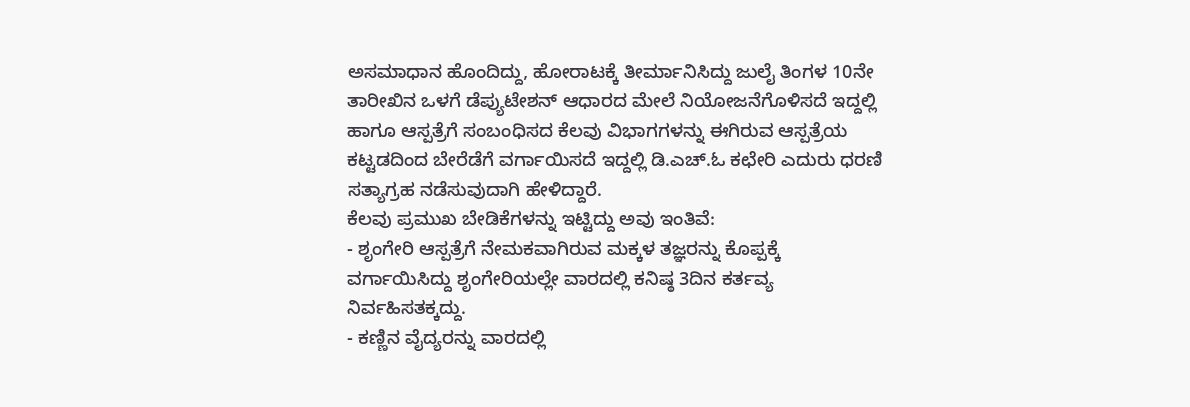ಅಸಮಾಧಾನ ಹೊಂದಿದ್ದು, ಹೋರಾಟಕ್ಕೆ ತೀರ್ಮಾನಿಸಿದ್ದು ಜುಲೈ ತಿಂಗಳ 10ನೇ ತಾರೀಖಿನ ಒಳಗೆ ಡೆಪ್ಯುಟೇಶನ್ ಆಧಾರದ ಮೇಲೆ ನಿಯೋಜನೆಗೊಳಿಸದೆ ಇದ್ದಲ್ಲಿ ಹಾಗೂ ಆಸ್ಪತ್ರೆಗೆ ಸಂಬಂಧಿಸದ ಕೆಲವು ವಿಭಾಗಗಳನ್ನು ಈಗಿರುವ ಆಸ್ಪತ್ರೆಯ ಕಟ್ಟಡದಿಂದ ಬೇರೆಡೆಗೆ ವರ್ಗಾಯಿಸದೆ ಇದ್ದಲ್ಲಿ ಡಿ.ಎಚ್.ಓ ಕಛೇರಿ ಎದುರು ಧರಣಿ ಸತ್ಯಾಗ್ರಹ ನಡೆಸುವುದಾಗಿ ಹೇಳಿದ್ದಾರೆ.
ಕೆಲವು ಪ್ರಮುಖ ಬೇಡಿಕೆಗಳನ್ನು ಇಟ್ಟಿದ್ದು ಅವು ಇಂತಿವೆ:
- ಶೃಂಗೇರಿ ಆಸ್ಪತ್ರೆಗೆ ನೇಮಕವಾಗಿರುವ ಮಕ್ಕಳ ತಜ್ಞರನ್ನು ಕೊಪ್ಪಕ್ಕೆ ವರ್ಗಾಯಿಸಿದ್ದು ಶೃಂಗೇರಿಯಲ್ಲೇ ವಾರದಲ್ಲಿ ಕನಿಷ್ಠ 3ದಿನ ಕರ್ತವ್ಯ ನಿರ್ವಹಿಸತಕ್ಕದ್ದು.
- ಕಣ್ಣಿನ ವೈದ್ಯರನ್ನು ವಾರದಲ್ಲಿ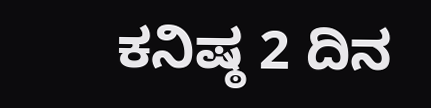ಕನಿಷ್ಠ 2 ದಿನ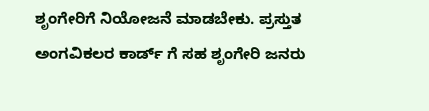ಶೃಂಗೇರಿಗೆ ನಿಯೋಜನೆ ಮಾಡಬೇಕು. ಪ್ರಸ್ತುತ ಅಂಗವಿಕಲರ ಕಾರ್ಡ್ ಗೆ ಸಹ ಶೃಂಗೇರಿ ಜನರು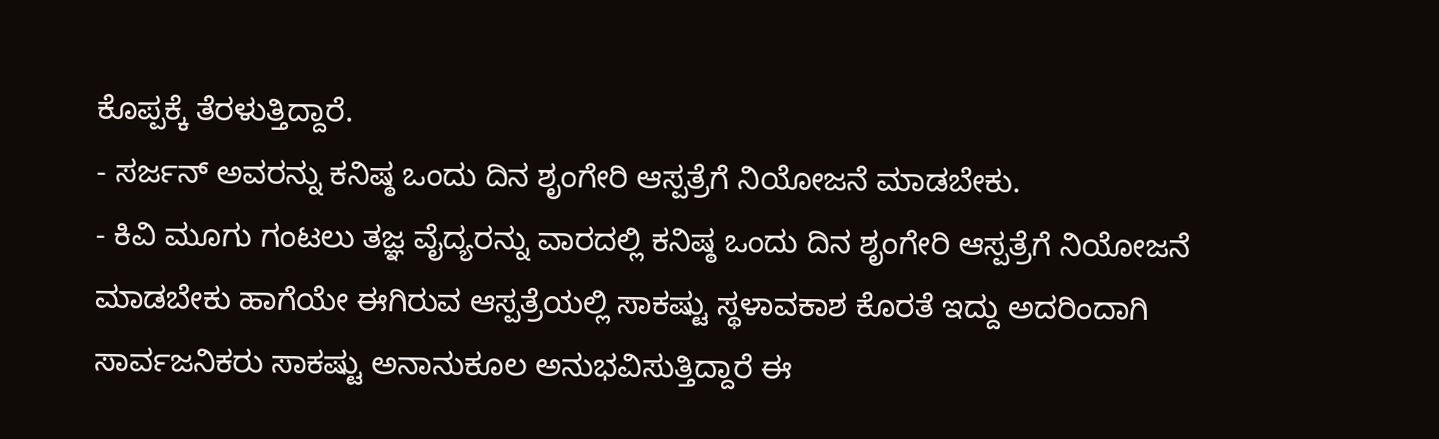ಕೊಪ್ಪಕ್ಕೆ ತೆರಳುತ್ತಿದ್ದಾರೆ.
- ಸರ್ಜನ್ ಅವರನ್ನು ಕನಿಷ್ಠ ಒಂದು ದಿನ ಶೃಂಗೇರಿ ಆಸ್ಪತ್ರೆಗೆ ನಿಯೋಜನೆ ಮಾಡಬೇಕು.
- ಕಿವಿ ಮೂಗು ಗಂಟಲು ತಜ್ಞ ವೈದ್ಯರನ್ನು ವಾರದಲ್ಲಿ ಕನಿಷ್ಠ ಒಂದು ದಿನ ಶೃಂಗೇರಿ ಆಸ್ಪತ್ರೆಗೆ ನಿಯೋಜನೆ ಮಾಡಬೇಕು ಹಾಗೆಯೇ ಈಗಿರುವ ಆಸ್ಪತ್ರೆಯಲ್ಲಿ ಸಾಕಷ್ಟು ಸ್ಥಳಾವಕಾಶ ಕೊರತೆ ಇದ್ದು ಅದರಿಂದಾಗಿ ಸಾರ್ವಜನಿಕರು ಸಾಕಷ್ಟು ಅನಾನುಕೂಲ ಅನುಭವಿಸುತ್ತಿದ್ದಾರೆ ಈ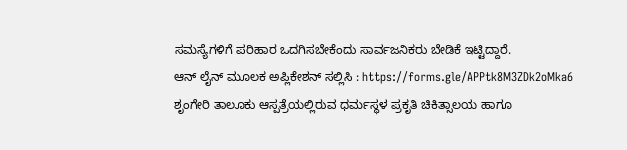ಸಮಸ್ಯೆಗಳಿಗೆ ಪರಿಹಾರ ಒದಗಿಸಬೇಕೆಂದು ಸಾರ್ವಜನಿಕರು ಬೇಡಿಕೆ ಇಟ್ಟಿದ್ದಾರೆ.
ಆನ್ ಲೈನ್ ಮೂಲಕ ಅಪ್ಲಿಕೇಶನ್ ಸಲ್ಲಿಸಿ : https://forms.gle/APPtk8M3ZDk2oMka6
ಶೃಂಗೇರಿ ತಾಲೂಕು ಆಸ್ಪತ್ರೆಯಲ್ಲಿರುವ ಧರ್ಮಸ್ಥಳ ಪ್ರಕೃತಿ ಚಿಕಿತ್ಸಾಲಯ ಹಾಗೂ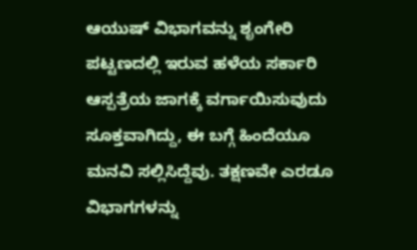ಆಯುಷ್ ವಿಭಾಗವನ್ನು ಶೃಂಗೇರಿ ಪಟ್ಟಣದಲ್ಲಿ ಇರುವ ಹಳೆಯ ಸರ್ಕಾರಿ ಆಸ್ಪತ್ರೆಯ ಜಾಗಕ್ಕೆ ವರ್ಗಾಯಿಸುವುದು ಸೂಕ್ತವಾಗಿದ್ದು, ಈ ಬಗ್ಗೆ ಹಿಂದೆಯೂ ಮನವಿ ಸಲ್ಲಿಸಿದ್ದೆವು. ತಕ್ಷಣವೇ ಎರಡೂ ವಿಭಾಗಗಳನ್ನು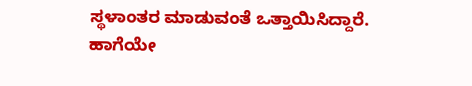ಸ್ಥಳಾಂತರ ಮಾಡುವಂತೆ ಒತ್ತಾಯಿಸಿದ್ದಾರೆ.
ಹಾಗೆಯೇ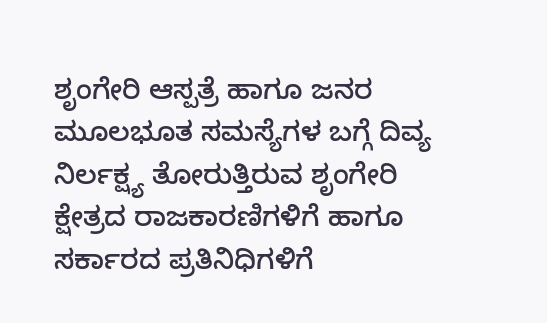ಶೃಂಗೇರಿ ಆಸ್ಪತ್ರೆ ಹಾಗೂ ಜನರ ಮೂಲಭೂತ ಸಮಸ್ಯೆಗಳ ಬಗ್ಗೆ ದಿವ್ಯ ನಿರ್ಲಕ್ಷ್ಯ ತೋರುತ್ತಿರುವ ಶೃಂಗೇರಿ ಕ್ಷೇತ್ರದ ರಾಜಕಾರಣಿಗಳಿಗೆ ಹಾಗೂ ಸರ್ಕಾರದ ಪ್ರತಿನಿಧಿಗಳಿಗೆ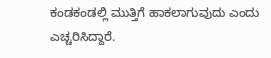ಕಂಡಕಂಡಲ್ಲಿ ಮುತ್ತಿಗೆ ಹಾಕಲಾಗುವುದು ಎಂದು ಎಚ್ಚರಿಸಿದ್ದಾರೆ.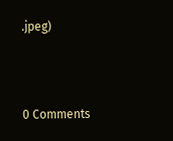.jpeg)



0 Comments